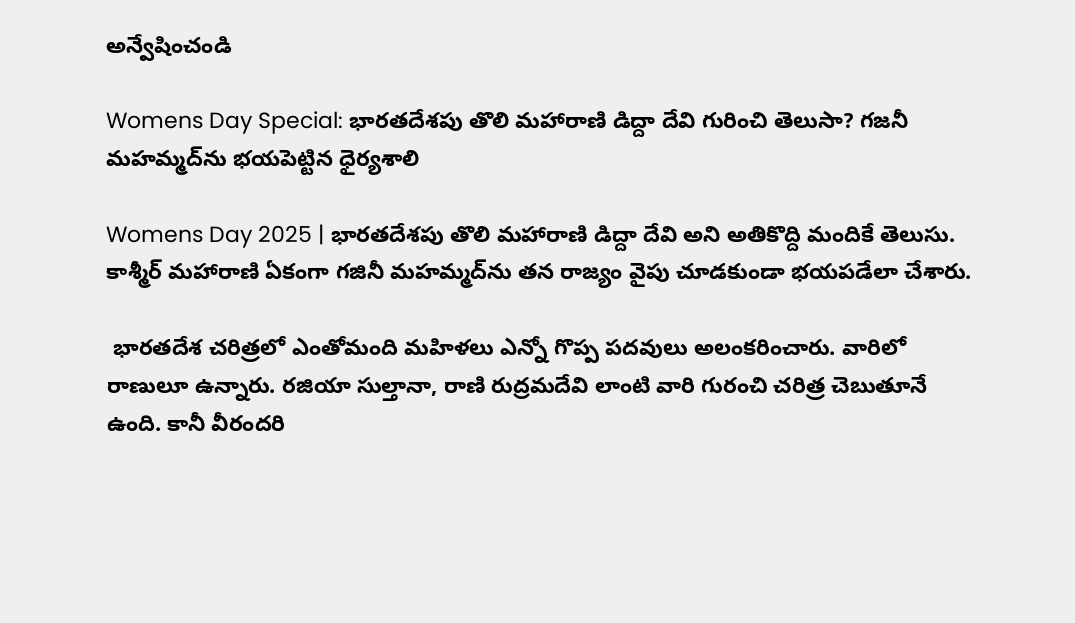అన్వేషించండి

Womens Day Special: భారతదేశపు తొలి మహారాణి డిద్దా దేవి గురించి తెలుసా? గజనీ మహమ్మద్‌‌ను భయపెట్టిన ధైర్యశాలి

Womens Day 2025 | భారతదేశపు తొలి మహారాణి డిద్దా దేవి అని అతికొద్ది మందికే తెలుసు. కాశ్మీర్ మహారాణి ఏకంగా గజినీ మహమ్మద్‌ను తన రాజ్యం వైపు చూడకుండా భయపడేలా చేశారు.

 భారతదేశ చరిత్రలో ఎంతోమంది మహిళలు ఎన్నో గొప్ప పదవులు అలంకరించారు. వారిలో రాణులూ ఉన్నారు. రజియా సుల్తానా, రాణి రుద్రమదేవి లాంటి వారి గురంచి చరిత్ర చెబుతూనే ఉంది. కానీ వీరందరి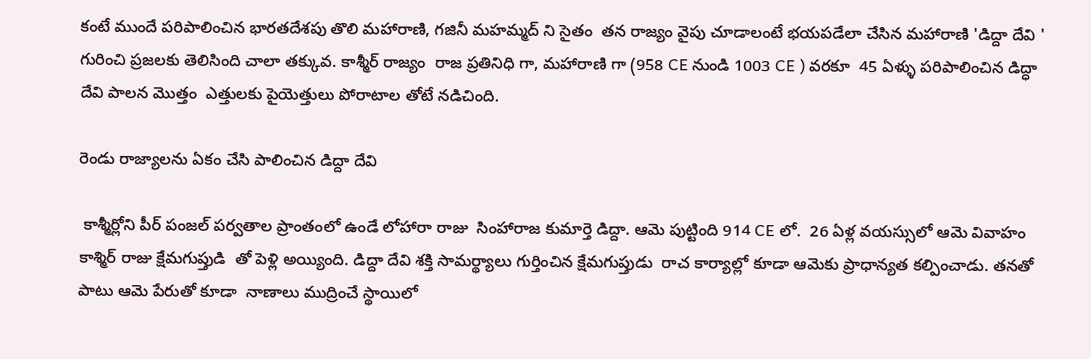కంటే ముందే పరిపాలించిన భారతదేశపు తొలి మహారాణి, గజినీ మహమ్మద్ ని సైతం  తన రాజ్యం వైపు చూడాలంటే భయపడేలా చేసిన మహారాణి 'డిద్దా దేవి ' గురించి ప్రజలకు తెలిసింది చాలా తక్కువ. కాశ్మీర్ రాజ్యం  రాజ ప్రతినిధి గా, మహారాణి గా (958 CE నుండి 1003 CE ) వరకూ  45 ఏళ్ళు పరిపాలించిన డిద్ధా దేవి పాలన మొత్తం  ఎత్తులకు పైయెత్తులు పోరాటాల తోటే నడిచింది.

రెండు రాజ్యాలను ఏకం చేసి పాలించిన డిద్దా దేవి

 కాశ్మీర్లోని పీర్ పంజల్ పర్వతాల ప్రాంతంలో ఉండే లోహారా రాజు  సింహారాజ కుమార్తె డిద్దా. ఆమె పుట్టింది 914 CE లో.  26 ఏళ్ల వయస్సులో ఆమె వివాహం కాశ్మిర్ రాజు క్షేమగుప్తుడి  తో పెళ్లి అయ్యింది. డిద్దా దేవి శక్తి సామర్థ్యాలు గుర్తించిన క్షేమగుప్తుడు  రాచ కార్యాల్లో కూడా ఆమెకు ప్రాధాన్యత కల్పించాడు. తనతో పాటు ఆమె పేరుతో కూడా  నాణాలు ముద్రించే స్థాయిలో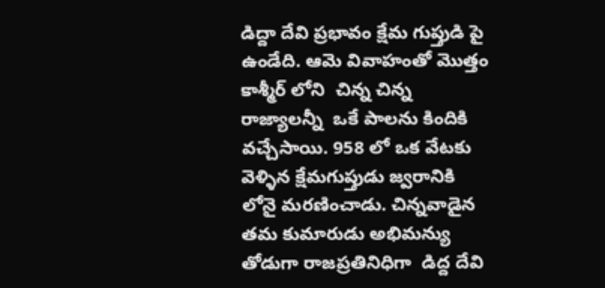డిద్దా దేవి ప్రభావం క్షేమ గుప్తుడి పై ఉండేది. ఆమె వివాహంతో మొత్తం కాశ్మీర్ లోని  చిన్న చిన్న రాజ్యాలన్నీ  ఒకే పాలను కిందికి వచ్చేసాయి. 958 లో ఒక వేటకు వెళ్ళిన క్షేమగుప్తుడు జ్వరానికి లోనై మరణించాడు. చిన్నవాడైన  తమ కుమారుడు అభిమన్యు తోడుగా రాజప్రతినిధిగా  డిద్ద దేవి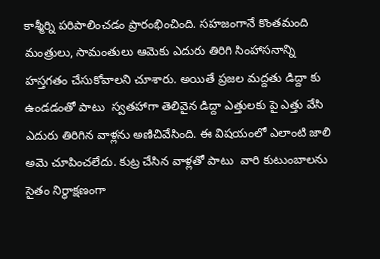కాశ్మీర్ని పరిపాలించడం ప్రారంభించింది. సహజంగానే కొంతమంది మంత్రులు, సామంతులు ఆమెకు ఎదురు తిరిగి సింహాసనాన్ని హస్తగతం చేసుకోవాలని చూశారు. అయితే ప్రజల మద్దతు డిద్దా కు ఉండడంతో పాటు  స్వతహాగా తెలివైన డిద్దా ఎత్తులకు పై ఎత్తు వేసి ఎదురు తిరిగిన వాళ్లను అణిచివేసింది. ఈ విషయంలో ఎలాంటి జాలి అమె చూపించలేదు. కుట్ర చేసిన వాళ్లతో పాటు  వారి కుటుంబాలను సైతం నిర్ధాక్షణంగా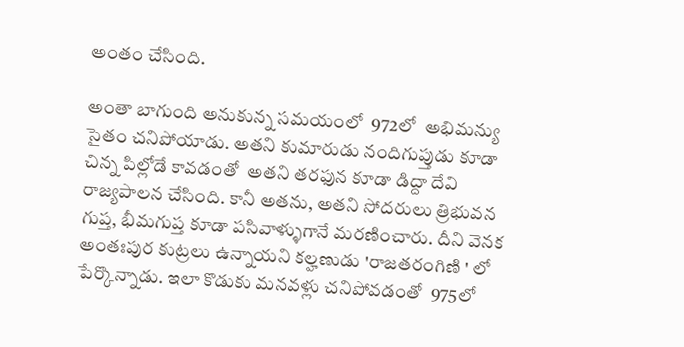అంతం చేసింది.

అంతా బాగుంది అనుకున్న సమయంలో  972లో  అభిమన్యు సైతం చనిపోయాడు. అతని కుమారుడు నందిగుప్తుడు కూడా చిన్న పిల్లోడే కావడంతో  అతని తరఫున కూడా డిద్దా దేవి రాజ్యపాలన చేసింది. కానీ అతను, అతని సోదరులు త్రిభువన గుప్త, భీమగుప్త కూడా పసివాళ్ళుగానే మరణించారు. దీని వెనక అంతఃపుర కుట్రలు ఉన్నాయని కల్హణుడు 'రాజతరంగిణి ' లో పేర్కొన్నాడు. ఇలా కొడుకు మనవళ్లు చనిపోవడంతో  975లో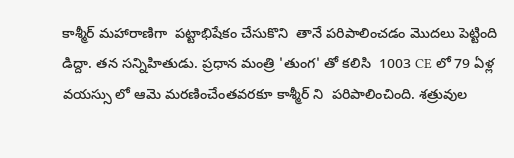కాశ్మీర్ మహారాణిగా  పట్టాభిషేకం చేసుకొని  తానే పరిపాలించడం మొదలు పెట్టింది డిద్దా. తన సన్నిహితుడు. ప్రధాన మంత్రి 'తుంగ' తో కలిసి  1003 CE లో 79 ఏళ్ల వయస్సు లో ఆమె మరణించేంతవరకూ కాశ్మీర్ ని  పరిపాలించింది. శత్రువుల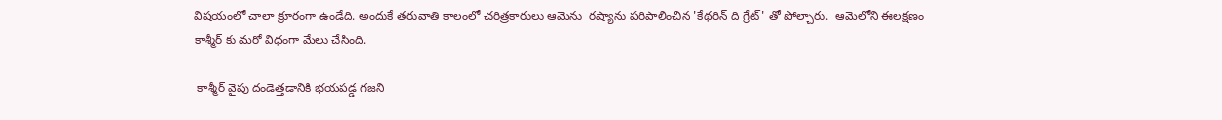విషయంలో చాలా క్రూరంగా ఉండేది. అందుకే తరువాతి కాలంలో చరిత్రకారులు ఆమెను  రష్యాను పరిపాలించిన 'కేథరిన్ ది గ్రేట్' తో పోల్చారు.  ఆమెలోని ఈలక్షణం కాశ్మీర్ కు మరో విధంగా మేలు చేసింది.

 కాశ్మీర్ వైపు దండెత్తడానికి భయపడ్డ గజని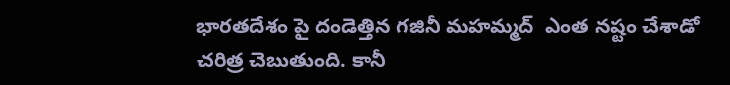భారతదేశం పై దండెత్తిన గజినీ మహమ్మద్  ఎంత నష్టం చేశాడో చరిత్ర చెబుతుంది. కానీ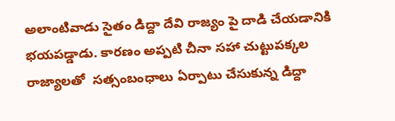అలాంటివాడు సైతం డిద్దా దేవి రాజ్యం పై దాడి చేయడానికి భయపడ్డాడు. కారణం అప్పటి చీనా సహా చుట్టుపక్కల రాజ్యాలతో  సత్సంబంధాలు ఏర్పాటు చేసుకున్న డిద్దా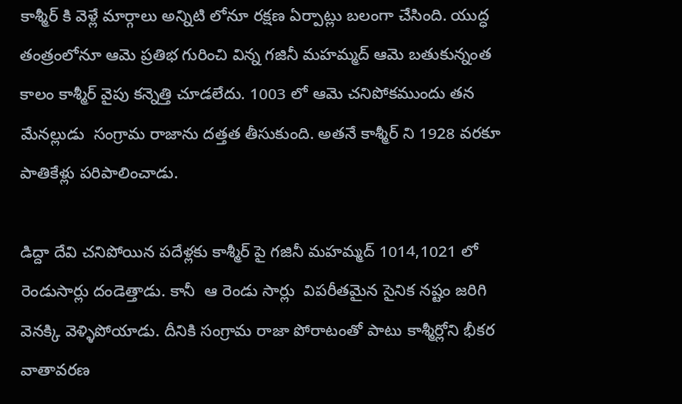కాశ్మీర్ కి వెళ్లే మార్గాలు అన్నిటి లోనూ రక్షణ ఏర్పాట్లు బలంగా చేసింది. యుద్ధ తంత్రంలోనూ ఆమె ప్రతిభ గురించి విన్న గజినీ మహమ్మద్ ఆమె బతుకున్నంత కాలం కాశ్మీర్ వైపు కన్నెత్తి చూడలేదు. 1003 లో ఆమె చనిపోకముందు తన మేనల్లుడు  సంగ్రామ రాజాను దత్తత తీసుకుంది. అతనే కాశ్మీర్ ని 1928 వరకూ పాతికేళ్లు పరిపాలించాడు.

డిద్దా దేవి చనిపోయిన పదేళ్లకు కాశ్మీర్ పై గజినీ మహమ్మద్ 1014,1021 లో రెండుసార్లు దండెత్తాడు. కానీ  ఆ రెండు సార్లు  విపరీతమైన సైనిక నష్టం జరిగి వెనక్కి వెళ్ళిపోయాడు. దీనికి సంగ్రామ రాజా పోరాటంతో పాటు కాశ్మీర్లోని భీకర వాతావరణ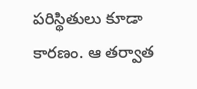పరిస్థితులు కూడా కారణం. ఆ తర్వాత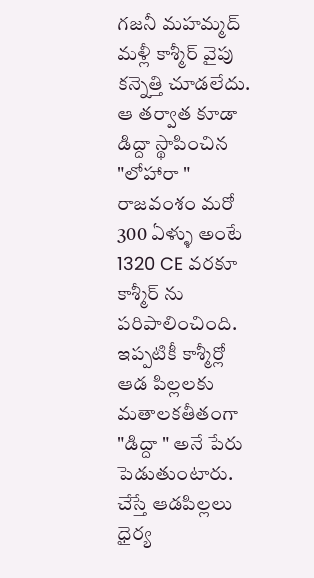గజనీ మహమ్మద్ మళ్లీ కాశ్మీర్ వైపు కన్నెత్తి చూడలేదు. ఆ తర్వాత కూడా డిద్దా స్థాపించిన "లోహారా " రాజవంశం మరో 300 ఏళ్ళు అంటే 1320 CE వరకూ కాశ్మీర్ ను పరిపాలించింది. ఇప్పటికీ కాశ్మీర్లో ఆడ పిల్లలకు మతాలకతీతంగా "డిద్దా " అనే పేరు పెడుతుంటారు. చేస్తే ఆడపిల్లలు ధైర్య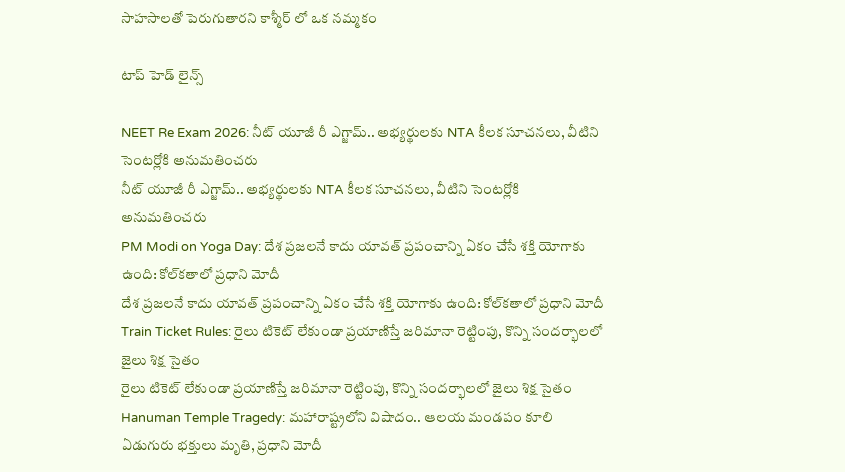సాహసాలతో పెరుగుతారని కాశ్మీర్ లో ఒక నమ్మకం

టాప్ హెడ్ లైన్స్

NEET Re Exam 2026: నీట్ యూజీ రీ ఎగ్జామ్.. అభ్యర్థులకు NTA కీలక సూచనలు, వీటిని సెంటర్లోకి అనుమతించరు
నీట్ యూజీ రీ ఎగ్జామ్.. అభ్యర్థులకు NTA కీలక సూచనలు, వీటిని సెంటర్లోకి అనుమతించరు
PM Modi on Yoga Day: దేశ ప్రజలనే కాదు యావత్ ప్రపంచాన్ని ఏకం చేసే శక్తి యోగాకు ఉంది: కోల్‌కతాలో ప్రధాని మోదీ
దేశ ప్రజలనే కాదు యావత్ ప్రపంచాన్ని ఏకం చేసే శక్తి యోగాకు ఉంది: కోల్‌కతాలో ప్రధాని మోదీ
Train Ticket Rules: రైలు టికెట్ లేకుండా ప్రయాణిస్తే జరిమానా రెట్టింపు, కొన్ని సందర్భాలలో జైలు శిక్ష సైతం
రైలు టికెట్ లేకుండా ప్రయాణిస్తే జరిమానా రెట్టింపు, కొన్ని సందర్భాలలో జైలు శిక్ష సైతం
Hanuman Temple Tragedy: మహారాష్ట్రలోని విషాదం.. ఆలయ మండపం కూలి ఏడుగురు భక్తులు మృతి, ప్రధాని మోదీ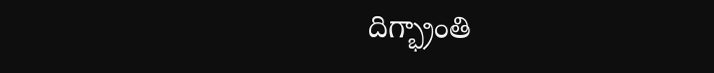దిగ్భ్రాంతి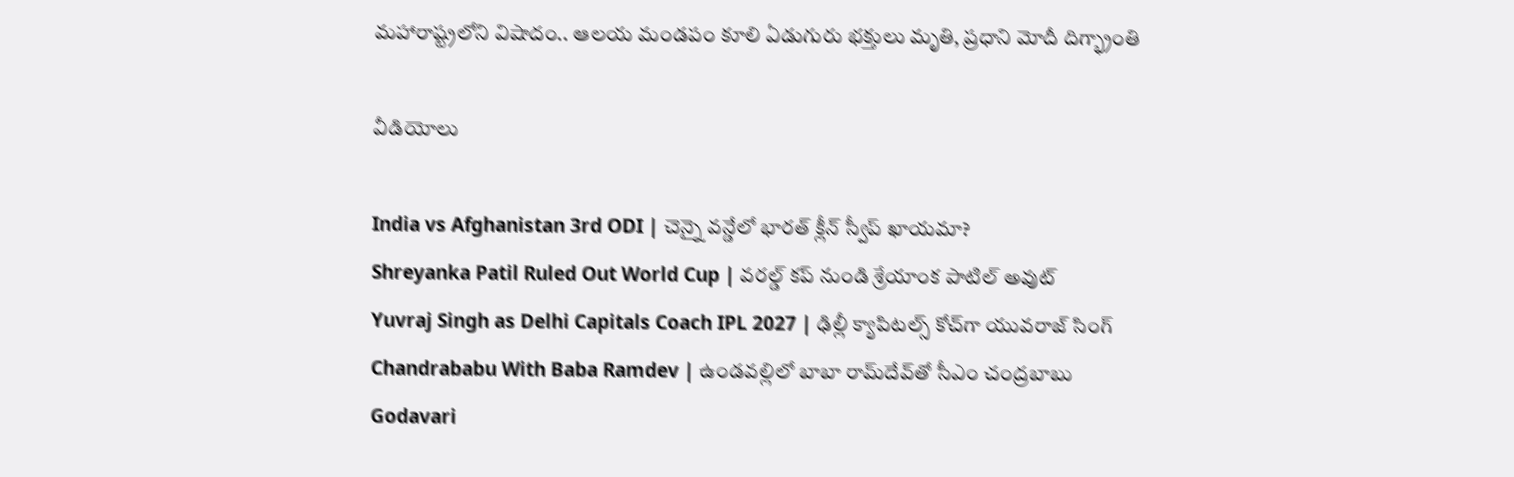మహారాష్ట్రలోని విషాదం.. ఆలయ మండపం కూలి ఏడుగురు భక్తులు మృతి, ప్రధాని మోదీ దిగ్భ్రాంతి

వీడియోలు

India vs Afghanistan 3rd ODI | చెన్నై వన్డేలో భారత్ క్లీన్ స్వీప్ ఖాయమా?
Shreyanka Patil Ruled Out World Cup | వరల్డ్ కప్ నుండి శ్రేయాంక పాటిల్ అవుట్
Yuvraj Singh as Delhi Capitals Coach IPL 2027 | ఢిల్లీ క్యాపిటల్స్ కోచ్‌గా యువరాజ్ సింగ్
Chandrababu With Baba Ramdev | ఉండవల్లిలో బాబా రామ్‌దేవ్‌తో సీఎం చంద్రబాబు
Godavari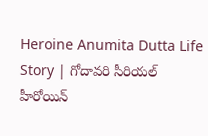Heroine Anumita Dutta Life Story | గోదావరి సీరియల్ హీరోయిన్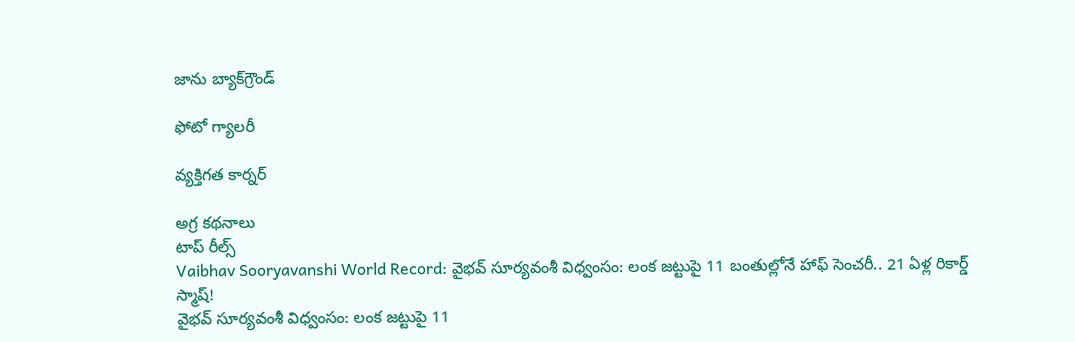జాను బ్యాక్‌గ్రౌండ్

ఫోటో గ్యాలరీ

వ్యక్తిగత కార్నర్

అగ్ర కథనాలు
టాప్ రీల్స్
Vaibhav Sooryavanshi World Record: వైభవ్ సూర్యవంశీ విధ్వంసం: లంక జట్టుపై 11 బంతుల్లోనే హాఫ్ సెంచరీ.. 21 ఏళ్ల రికార్డ్ స్మాష్!
వైభవ్ సూర్యవంశీ విధ్వంసం: లంక జట్టుపై 11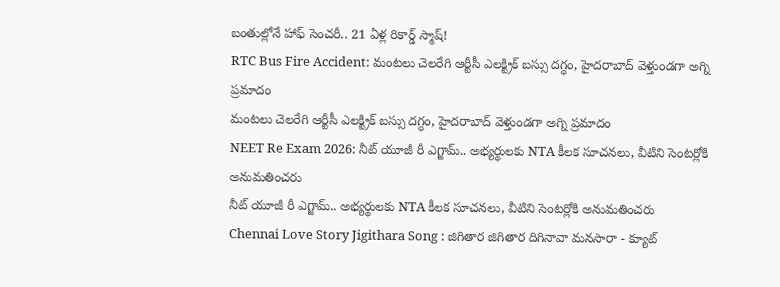బంతుల్లోనే హాఫ్ సెంచరీ.. 21 ఏళ్ల రికార్డ్ స్మాష్!
RTC Bus Fire Accident: మంటలు చెలరేగి ఆర్టీసీ ఎలక్ట్రిక్ బస్సు దగ్ధం, హైదరాబాద్ వెళ్తుండగా అగ్ని ప్రమాదం
మంటలు చెలరేగి ఆర్టీసీ ఎలక్ట్రిక్ బస్సు దగ్ధం, హైదరాబాద్ వెళ్తుండగా అగ్ని ప్రమాదం
NEET Re Exam 2026: నీట్ యూజీ రీ ఎగ్జామ్.. అభ్యర్థులకు NTA కీలక సూచనలు, వీటిని సెంటర్లోకి అనుమతించరు
నీట్ యూజీ రీ ఎగ్జామ్.. అభ్యర్థులకు NTA కీలక సూచనలు, వీటిని సెంటర్లోకి అనుమతించరు
Chennai Love Story Jigithara Song : జిగితార జిగితార దిగినావా మనసారా - క్యూట్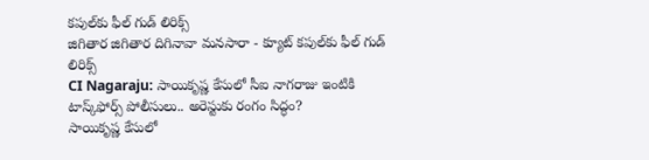కపుల్‌కు ఫీల్ గుడ్ లిరిక్స్
జిగితార జిగితార దిగినావా మనసారా - క్యూట్ కపుల్‌కు ఫీల్ గుడ్ లిరిక్స్
CI Nagaraju: సాయికృష్ణ కేసులో సీఐ నాగరాజు ఇంటికి టాస్క్‌ఫోర్స్ పోలీసులు.. అరెస్టుకు రంగం సిద్ధం?
సాయికృష్ణ కేసులో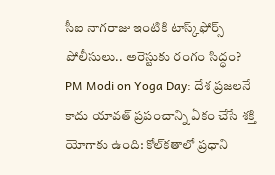సీఐ నాగరాజు ఇంటికి టాస్క్‌ఫోర్స్ పోలీసులు.. అరెస్టుకు రంగం సిద్ధం?
PM Modi on Yoga Day: దేశ ప్రజలనే కాదు యావత్ ప్రపంచాన్ని ఏకం చేసే శక్తి యోగాకు ఉంది: కోల్‌కతాలో ప్రధాని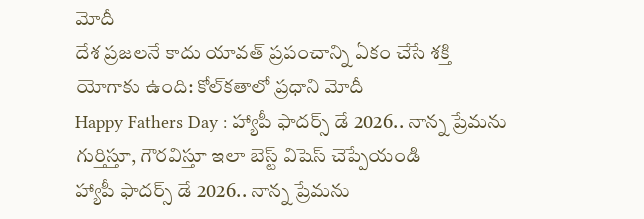మోదీ
దేశ ప్రజలనే కాదు యావత్ ప్రపంచాన్ని ఏకం చేసే శక్తి యోగాకు ఉంది: కోల్‌కతాలో ప్రధాని మోదీ
Happy Fathers Day : హ్యాపీ ఫాదర్స్ డే 2026.. నాన్న ప్రేమను గుర్తిస్తూ, గౌరవిస్తూ ఇలా బెస్ట్ విషెస్ చెప్పేయండి
హ్యాపీ ఫాదర్స్ డే 2026.. నాన్న ప్రేమను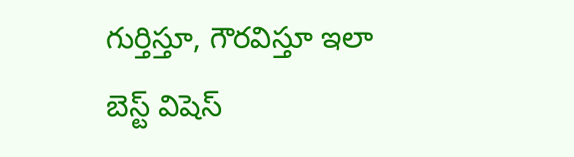గుర్తిస్తూ, గౌరవిస్తూ ఇలా బెస్ట్ విషెస్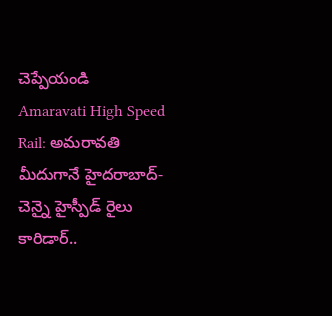చెప్పేయండి
Amaravati High Speed Rail: అమరావతి మీదుగానే హైదరాబాద్- చెన్నై హైస్పీడ్ రైలు కారిడార్..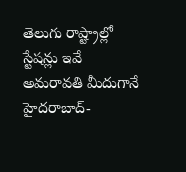తెలుగు రాష్ట్రాల్లో స్టేషన్లు ఇవే
అమరావతి మీదుగానే హైదరాబాద్-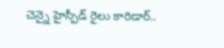చెన్నై హైస్పీడ్ రైలు కారిడార్..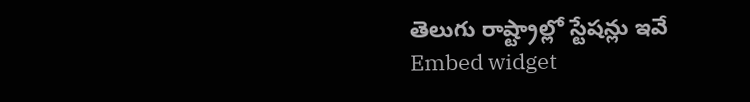తెలుగు రాష్ట్రాల్లో స్టేషన్లు ఇవే
Embed widget